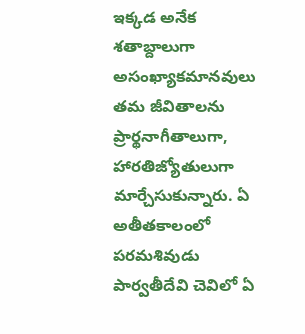ఇక్కడ అనేక శతాబ్దాలుగా అసంఖ్యాకమానవులు తమ జీవితాలను ప్రార్థనాగీతాలుగా, హారతిజ్యోతులుగా మార్చేసుకున్నారు. ఏ అతీతకాలంలో పరమశివుడు పార్వతీదేవి చెవిలో ఏ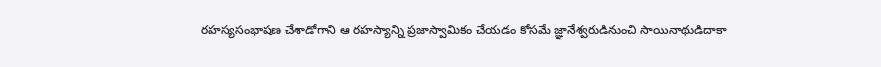రహస్యసంభాషణ చేశాడోగాని ఆ రహస్యాన్ని ప్రజాస్వామికం చేయడం కోసమే జ్ఞానేశ్వరుడినుంచి సాయినాథుడిదాకా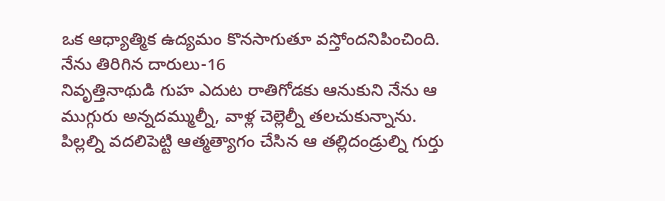ఒక ఆధ్యాత్మిక ఉద్యమం కొనసాగుతూ వస్తోందనిపించింది.
నేను తిరిగిన దారులు-16
నివృత్తినాథుడి గుహ ఎదుట రాతిగోడకు ఆనుకుని నేను ఆ ముగ్గురు అన్నదమ్ముల్నీ, వాళ్ల చెల్లెల్నీ తలచుకున్నాను. పిల్లల్ని వదలిపెట్టి ఆత్మత్యాగం చేసిన ఆ తల్లిదండ్రుల్ని గుర్తు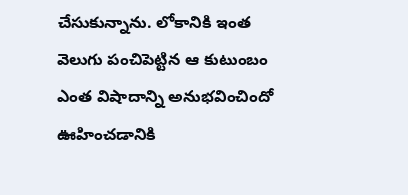చేసుకున్నాను. లోకానికి ఇంత వెలుగు పంచిపెట్టిన ఆ కుటుంబం ఎంత విషాదాన్ని అనుభవించిందో ఊహించడానికి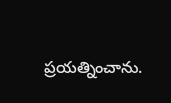ప్రయత్నించాను.